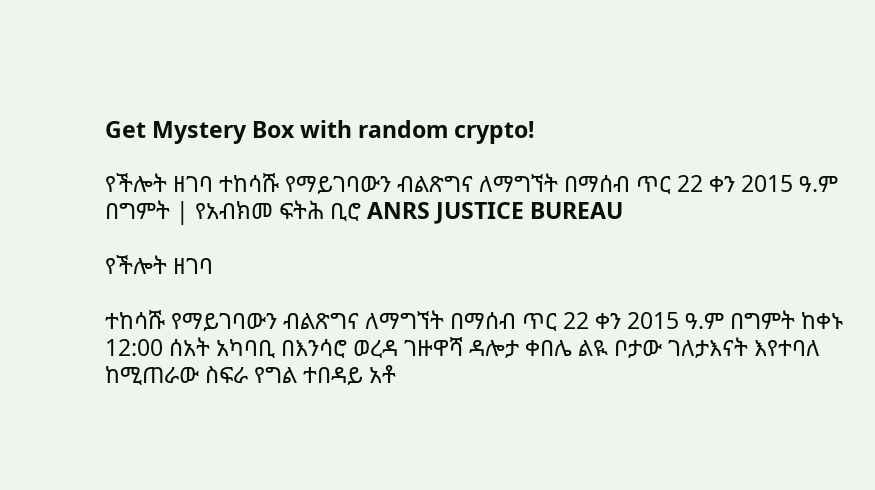Get Mystery Box with random crypto!

የችሎት ዘገባ ተከሳሹ የማይገባውን ብልጽግና ለማግኘት በማሰብ ጥር 22 ቀን 2015 ዓ.ም በግምት | የአብክመ ፍትሕ ቢሮ ANRS JUSTICE BUREAU

የችሎት ዘገባ

ተከሳሹ የማይገባውን ብልጽግና ለማግኘት በማሰብ ጥር 22 ቀን 2015 ዓ.ም በግምት ከቀኑ 12:00 ሰአት አካባቢ በእንሳሮ ወረዳ ገዙዋሻ ዳሎታ ቀበሌ ልዪ ቦታው ገለታእናት እየተባለ ከሚጠራው ስፍራ የግል ተበዳይ አቶ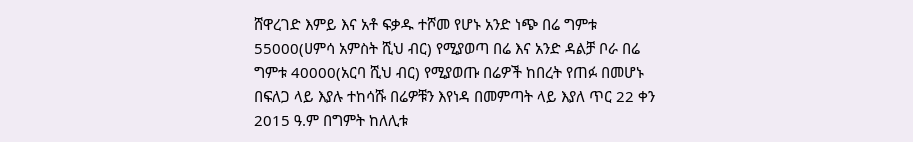ሸዋረገድ እምይ እና አቶ ፍቃዱ ተሾመ የሆኑ አንድ ነጭ በሬ ግምቱ 55000(ሀምሳ አምስት ሺህ ብር) የሚያወጣ በሬ እና አንድ ዳልቻ ቦራ በሬ ግምቱ 40000(አርባ ሺህ ብር) የሚያወጡ በሬዎች ከበረት የጠፉ በመሆኑ በፍለጋ ላይ እያሉ ተከሳሹ በሬዎቹን እየነዳ በመምጣት ላይ እያለ ጥር 22 ቀን 2015 ዓ.ም በግምት ከለሊቱ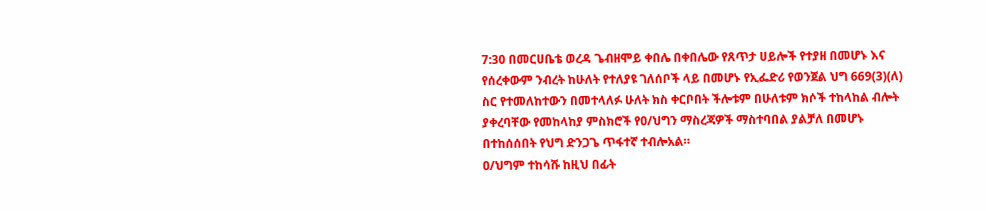7:30 በመርሀቤቴ ወረዳ ጌብዘሞይ ቀበሌ በቀበሌው የጸጥታ ሀይሎች የተያዘ በመሆኑ እና የሰረቀውም ንብረት ከሁለት የተለያዩ ገለሰቦች ላይ በመሆኑ የኢፌድሪ የወንጀል ህግ 669(3)(ለ) ስር የተመለከተውን በመተላለፉ ሁለት ክስ ቀርቦበት ችሎቱም በሁለቱም ክሶች ተከላከል ብሎት ያቀረባቸው የመከላከያ ምስክሮች የዐ/ህግን ማስረጃዎች ማስተባበል ያልቻለ በመሆኑ በተከሰሰበት የህግ ድንጋጌ ጥፋተኛ ተብሎአል።
ዐ/ህግም ተከሳሹ ከዚህ በፊት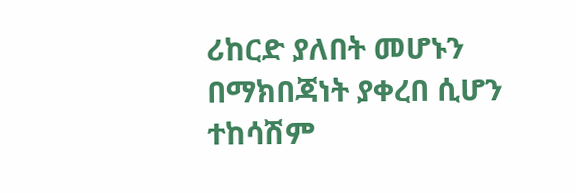ሪከርድ ያለበት መሆኑን በማክበጃነት ያቀረበ ሲሆን ተከሳሽም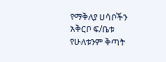የማቅለያ ሀሳቦችን አቅርቦ ፍ/ቤቱ የሁለቱንም ቅጣት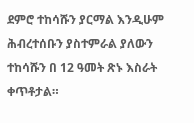ደምሮ ተከሳሹን ያርማል እንዲሁም ሕብረተሰቡን ያስተምራል ያለውን ተከሳሹን በ 12 ዓመት ጽኑ እስራት ቀጥቶታል።